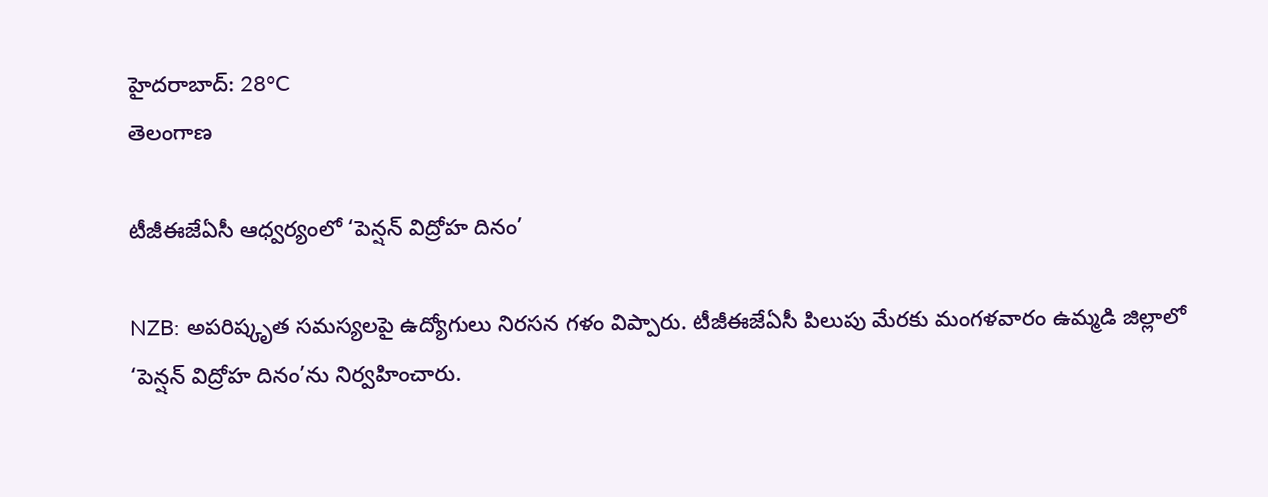హైదరాబాద్: 28°C
తెలంగాణ

టీజీఈజేఏసీ ఆధ్వర్యంలో ‘పెన్షన్ విద్రోహ దినం’

NZB: అపరిష్కృత సమస్యలపై ఉద్యోగులు నిరసన గళం విప్పారు. టీజీఈజేఏసీ పిలుపు మేరకు మంగళవారం ఉమ్మడి జిల్లాలో ‘పెన్షన్ విద్రోహ దినం’ను నిర్వహించారు.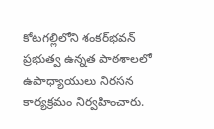కోటగల్లిలోని శంకర్‌భవన్ ప్రభుత్వ ఉన్నత పాఠశాలలో ఉపాధ్యాయులు నిరసన కార్యక్రమం నిర్వహించారు.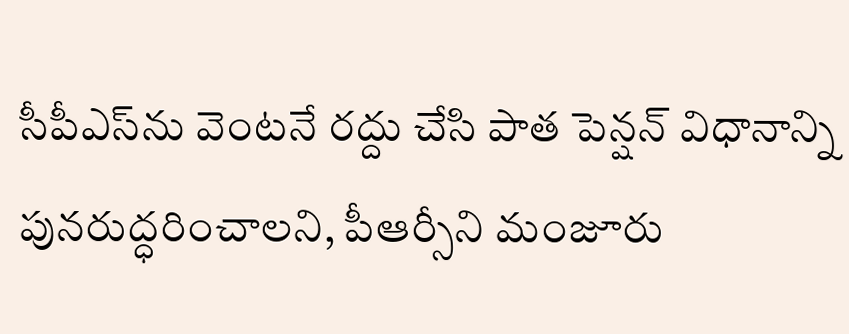సీపీఎస్‌ను వెంటనే రద్దు చేసి పాత పెన్షన్ విధానాన్ని పునరుద్ధరించాలని, పీఆర్సీని మంజూరు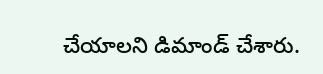చేయాలని డిమాండ్ చేశారు.